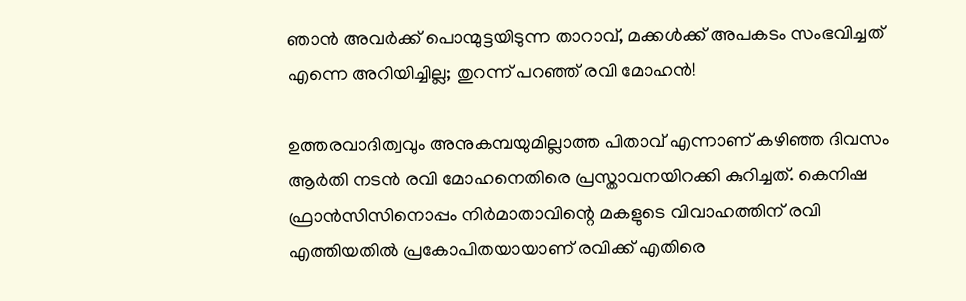ഞാൻ അവർക്ക് പൊന്മുട്ടയിടുന്ന താറാവ്, മക്കൾക്ക് അപകടം സംഭവിച്ചത് എന്നെ അറിയിച്ചില്ല; തുറന്ന് പറഞ്ഞ് രവി മോഹൻ!

ഉത്തരവാദിത്വവും അനുകമ്പയുമില്ലാത്ത പിതാവ് എന്നാണ് കഴിഞ്ഞ ദിവസം ആർതി നടൻ രവി മോഹനെതിരെ പ്രസ്താവനയിറക്കി കുറിച്ചത്. കെനിഷ ഫ്രാൻസിസിനൊപ്പം നിർമാതാവിന്റെ മകളുടെ വിവാഹത്തിന് രവി എത്തിയതിൽ പ്രകോപിതയായാണ് രവിക്ക് എതിരെ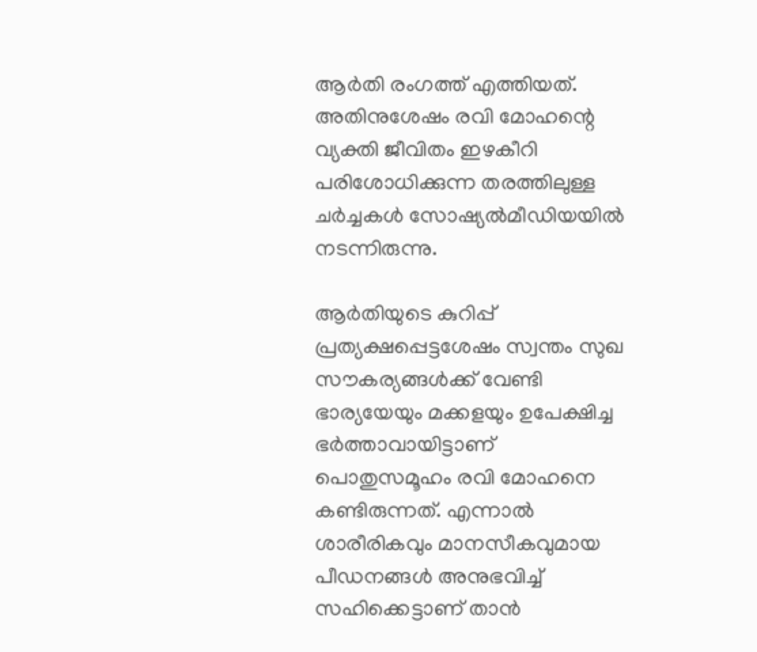ആർതി രംഗത്ത് എത്തിയത്. അതിനുശേഷം രവി മോഹന്റെ വ്യക്തി ജീവിതം ഇഴകീറി പരിശോധിക്കുന്ന തരത്തിലുള്ള ചർച്ചകൾ സോഷ്യൽമീഡിയയിൽ നടന്നിരുന്നു.

ആർതിയുടെ കുറിപ്പ് പ്രത്യക്ഷപ്പെട്ടശേഷം സ്വന്തം സുഖ സൗകര്യങ്ങൾക്ക് വേണ്ടി ഭാര്യയേയും മക്കളയും ഉപേക്ഷിച്ച ഭർത്താവായിട്ടാണ് പൊതുസമൂഹം രവി മോഹനെ കണ്ടിരുന്നത്. എന്നാൽ ശാരീരികവും മാനസീകവുമായ പീഡനങ്ങൾ അനുഭവിച്ച് സഹിക്കെട്ടാണ് താൻ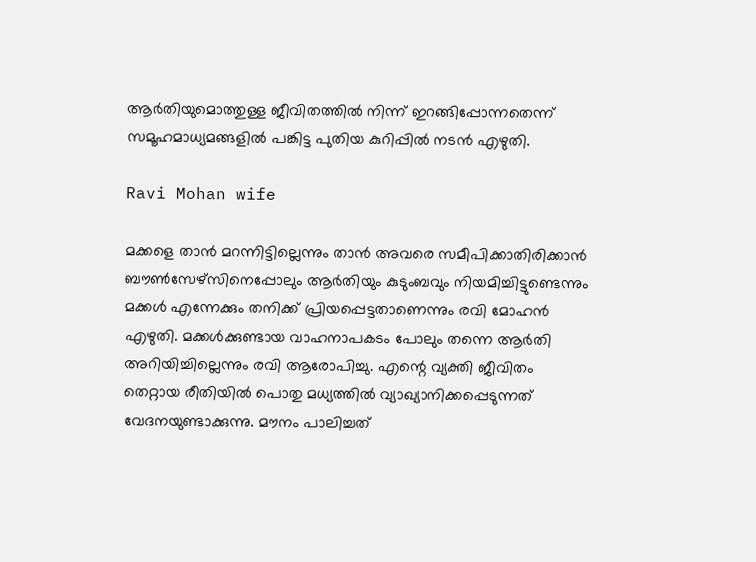ആർതിയുമൊത്തുള്ള ജീവിതത്തിൽ നിന്ന് ഇറങ്ങിപ്പോന്നതെന്ന് സമൂഹമാധ്യമങ്ങളിൽ പങ്കിട്ട പുതിയ കുറിപ്പിൽ നടൻ എഴുതി.

Ravi Mohan wife

മക്കളെ താൻ മറന്നിട്ടില്ലെന്നും ‍താൻ അവരെ സമീപിക്കാതിരിക്കാൻ ബൗൺസേഴ്സിനെപ്പോലും ആർതിയും കുടുംബവും നിയമിച്ചിട്ടുണ്ടെന്നും മക്കൾ എന്നേക്കും തനിക്ക് പ്രിയപ്പെട്ടതാണെന്നും രവി മോഹൻ എഴുതി. മക്കൾക്കുണ്ടായ വാഹനാപകടം പോലും തന്നെ ആർതി അറിയിച്ചില്ലെന്നും രവി ആരോപിച്ചു. എന്റെ വ്യക്തി ജീവിതം തെറ്റായ രീതിയിൽ പൊതു മധ്യത്തിൽ വ്യാഖ്യാനിക്കപ്പെടുന്നത് വേദനയുണ്ടാക്കുന്നു. മൗനം പാലിച്ചത്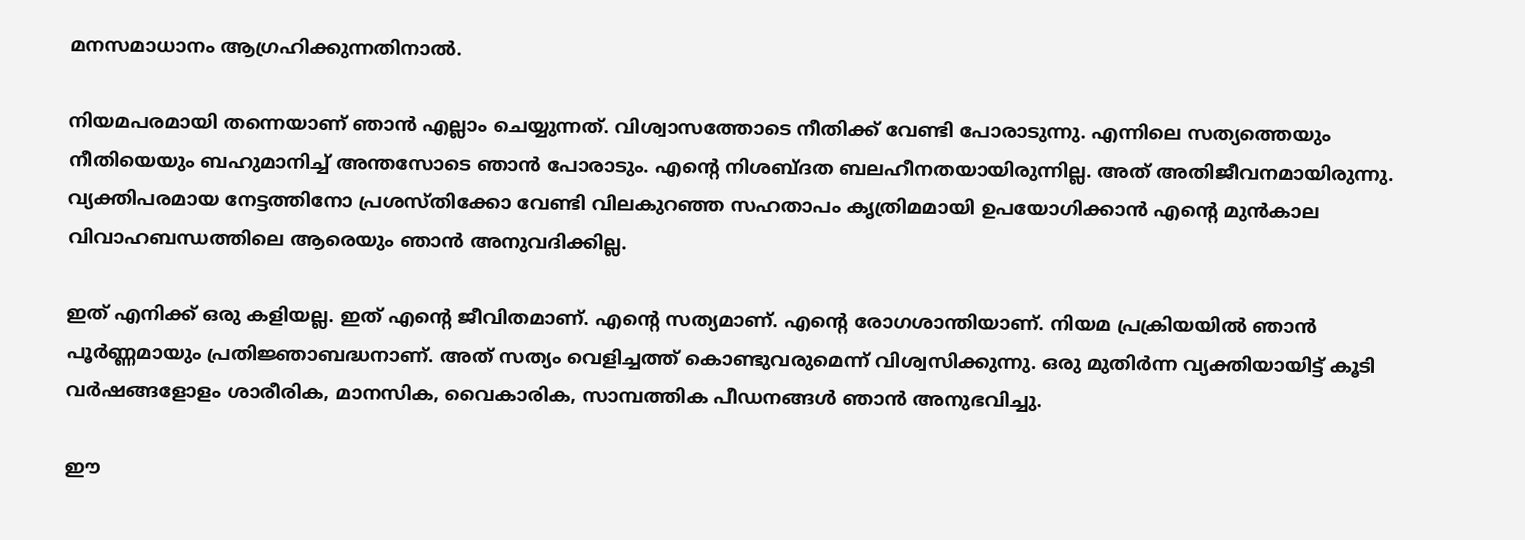മനസമാധാനം ആഗ്രഹിക്കുന്നതിനാൽ.

നിയമപരമായി തന്നെയാണ് ഞാൻ എല്ലാം ചെയ്യുന്നത്. വിശ്വാസത്തോടെ നീതിക്ക് വേണ്ടി പോരാടുന്നു. എന്നിലെ സത്യത്തെയും നീതിയെയും ബഹുമാനിച്ച് അന്തസോടെ ഞാൻ പോരാടും. എന്റെ നിശബ്ദത ബലഹീനതയായിരുന്നില്ല. അത് അതിജീവനമായിരുന്നു. വ്യക്തിപരമായ നേട്ടത്തിനോ പ്രശസ്തിക്കോ വേണ്ടി വിലകുറഞ്ഞ സഹതാപം കൃത്രിമമായി ഉപയോഗിക്കാൻ എന്റെ മുൻകാല വിവാഹബന്ധത്തിലെ ആരെയും ഞാൻ അനുവദിക്കില്ല.

ഇത് എനിക്ക് ഒരു കളിയല്ല. ഇത് എന്റെ ജീവിതമാണ്. എന്റെ സത്യമാണ്. എന്റെ രോഗശാന്തിയാണ്. നിയമ പ്രക്രിയയിൽ ഞാൻ പൂർണ്ണമായും പ്രതിജ്ഞാബദ്ധനാണ്. അത് സത്യം വെളിച്ചത്ത് കൊണ്ടുവരുമെന്ന് വിശ്വസിക്കുന്നു. ഒരു മുതിർന്ന വ്യക്തിയായിട്ട് കൂടി വർഷങ്ങളോളം ശാരീരിക, മാനസിക, വൈകാരിക, സാമ്പത്തിക പീഡനങ്ങൾ ഞാൻ അനുഭവിച്ചു.

ഈ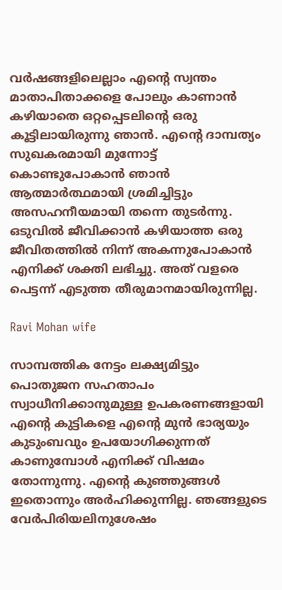വർഷങ്ങളിലെല്ലാം എന്റെ സ്വന്തം മാതാപിതാക്കളെ പോലും കാണാൻ കഴിയാതെ ഒറ്റപ്പെടലിന്റെ ഒരു കൂട്ടിലായിരുന്നു ഞാൻ. എന്റെ ദാമ്പത്യം സുഖകരമായി മുന്നോട്ട് കൊണ്ടുപോകാൻ ഞാൻ ആത്മാർത്ഥമായി ശ്രമിച്ചിട്ടും അസഹനീയമായി തന്നെ തുടർന്നു. ഒടുവിൽ ജീവിക്കാൻ കഴിയാത്ത ഒരു ജീവിതത്തിൽ നിന്ന് അകന്നുപോകാൻ എനിക്ക് ശക്തി ലഭിച്ചു. അത് വളരെ പെട്ടന്ന് എടുത്ത തീരുമാനമായിരുന്നില്ല.

Ravi Mohan wife

സാമ്പത്തിക നേട്ടം ലക്ഷ്യമിട്ടും പൊതുജന സഹതാപം സ്വാധീനിക്കാനുമുള്ള ഉപകരണങ്ങളായി എന്റെ കുട്ടികളെ എന്റെ മുൻ ഭാര്യയും കുടുംബവും ഉപയോഗിക്കുന്നത് കാണുമ്പോൾ എനിക്ക് വിഷമം തോന്നുന്നു. എന്റെ കുഞ്ഞുങ്ങൾ ഇതൊന്നും അർഹിക്കുന്നില്ല. ഞങ്ങളുടെ വേർപിരിയലിനുശേഷം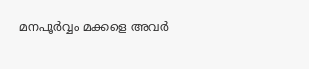മനപൂർവ്വം മക്കളെ അവർ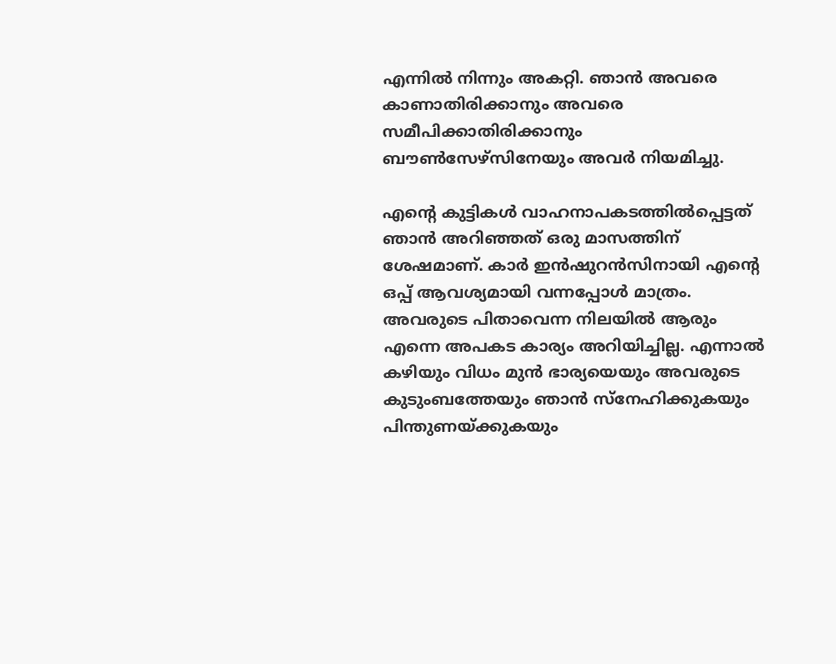എന്നിൽ നിന്നും അകറ്റി. ഞാൻ അവരെ കാണാതിരിക്കാനും അവരെ സമീപിക്കാതിരിക്കാനും ബൗൺസേഴ്സിനേയും അവർ നിയമിച്ചു.

എന്റെ കുട്ടികൾ വാഹനാപകടത്തിൽപ്പെട്ടത് ഞാൻ അറിഞ്ഞത് ഒരു മാസത്തിന് ശേഷമാണ്. കാർ ഇൻഷുറൻസിനായി എന്റെ ഒപ്പ് ആവശ്യമായി വന്നപ്പോൾ മാത്രം. അവരുടെ പിതാവെന്ന നിലയിൽ ആരും എന്നെ അപകട കാര്യം അറിയിച്ചില്ല. എന്നാൽ കഴിയും വിധം മുൻ ഭാര്യയെയും അവരുടെ കുടുംബത്തേയും ഞാൻ സ്നേഹിക്കുകയും പിന്തുണയ്ക്കുകയും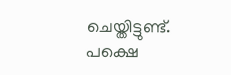ചെയ്തിട്ടുണ്ട്. പക്ഷെ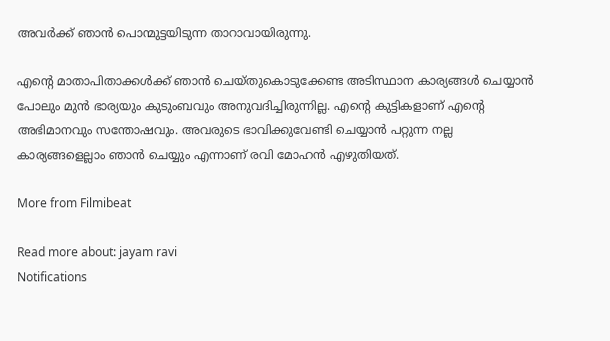അവർക്ക് ഞാൻ പൊന്മുട്ടയിടുന്ന താറാവായിരുന്നു.

എന്റെ മാതാപിതാക്കൾക്ക് ഞാൻ ചെയ്തുകൊടുക്കേണ്ട അടിസ്ഥാന കാര്യങ്ങൾ ചെയ്യാൻ പോലും മുൻ ഭാര്യയും കുടുംബവും അനുവദിച്ചിരുന്നില്ല. എന്റെ കുട്ടികളാണ് എന്റെ അഭിമാനവും സന്തോഷവും. അവരുടെ ഭാവിക്കുവേണ്ടി ചെയ്യാൻ പറ്റുന്ന നല്ല കാര്യങ്ങളെല്ലാം ‍ഞാൻ ചെയ്യും എന്നാണ് രവി മോഹൻ എഴുതിയത്.

More from Filmibeat

Read more about: jayam ravi
Notifications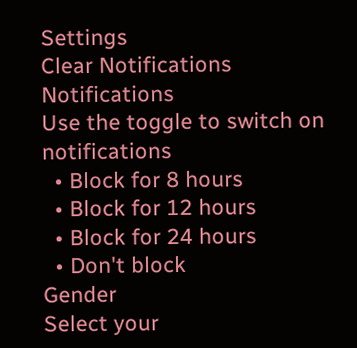Settings
Clear Notifications
Notifications
Use the toggle to switch on notifications
  • Block for 8 hours
  • Block for 12 hours
  • Block for 24 hours
  • Don't block
Gender
Select your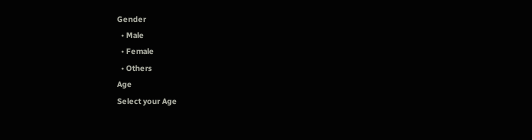Gender
  • Male
  • Female
  • Others
Age
Select your Age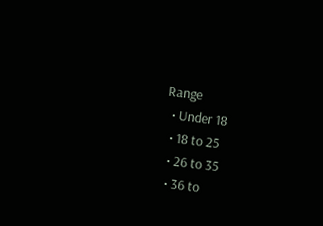Range
  • Under 18
  • 18 to 25
  • 26 to 35
  • 36 to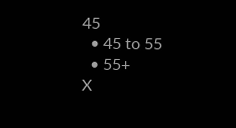45
  • 45 to 55
  • 55+
X